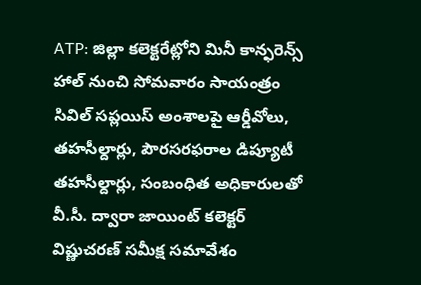ATP: జిల్లా కలెక్టరేట్లోని మినీ కాన్ఫరెన్స్ హాల్ నుంచి సోమవారం సాయంత్రం సివిల్ సప్లయిస్ అంశాలపై ఆర్డీవోలు, తహసీల్దార్లు, పౌరసరఫరాల డిప్యూటీ తహసీల్దార్లు, సంబంధిత అధికారులతో వీ.సీ. ద్వారా జాయింట్ కలెక్టర్ విష్ణుచరణ్ సమీక్ష సమావేశం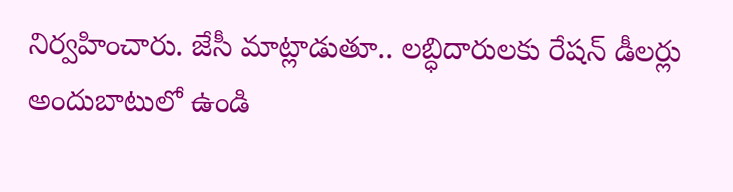నిర్వహించారు. జేసీ మాట్లాడుతూ.. లబ్ధిదారులకు రేషన్ డీలర్లు అందుబాటులో ఉండి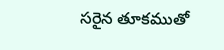సరైన తూకముతో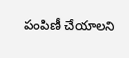పంపిణీ చేయాలని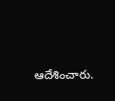ఆదేశించారు.